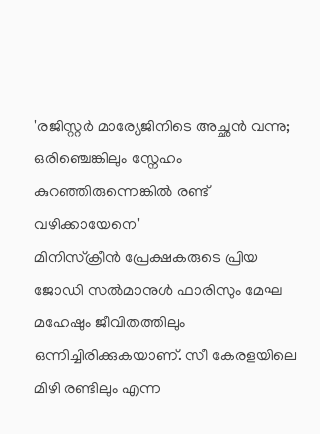'രജിസ്റ്റർ മാര്യേജിനിടെ അച്ഛൻ വന്നു; ഒരിഞ്ചെങ്കിലും സ്നേഹം കുറഞ്ഞിരുന്നെങ്കിൽ രണ്ട് വഴിക്കായേനെ'
മിനിസ്ക്രീൻ പ്രേക്ഷകരുടെ പ്രിയ ജോഡി സൽമാനുൾ ഫാരിസും മേഘ മഹേഷും ജീവിതത്തിലും ഒന്നിച്ചിരിക്കുകയാണ്. സീ കേരളയിലെ മിഴി രണ്ടിലും എന്ന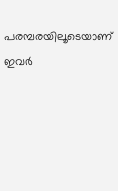പരമ്പരയിലൂടെയാണ് ഇവർ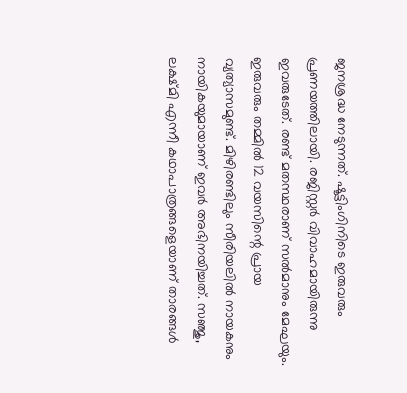ജനശ്രദ്ധ നേടുന്നത്. ഷൂട്ടിംഗിനിടെ ഇരുവരും പ്രണയത്തിലായി. രജിസ്റ്റർ വിവാഹമായിരുന്നു ഇവരുടേത്. രണ്ട് മതസ്ഥരാണ് സൽമാനും മേഘയും. ഇരുവരും തമ്മിൽ 12 വയസിന്റെ പ്രായ വ്യത്യാസമുണ്ട്. മിഴിരണ്ടിലും സീരിയലിൽ നായകനും നായികയുമായാണ് ഇവർ അഭിനയിച്ചത്. സഞ്ജു, ലക്ഷ്മി എന്നീ കഥാപാത്രങ്ങളെയാണ് താരങ്ങൾ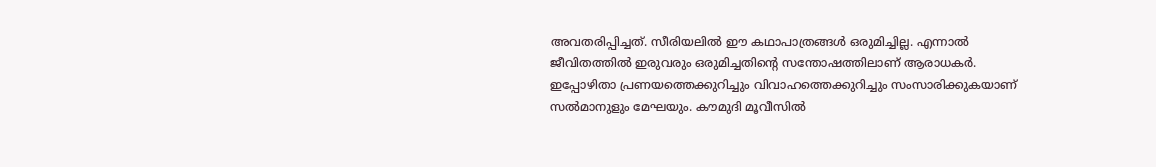അവതരിപ്പിച്ചത്. സീരിയലിൽ ഈ കഥാപാത്രങ്ങൾ ഒരുമിച്ചില്ല. എന്നാൽ ജീവിതത്തിൽ ഇരുവരും ഒരുമിച്ചതിന്റെ സന്തോഷത്തിലാണ് ആരാധകർ.
ഇപ്പോഴിതാ പ്രണയത്തെക്കുറിച്ചും വിവാഹത്തെക്കുറിച്ചും സംസാരിക്കുകയാണ് സൽമാനുളും മേഘയും. കൗമുദി മൂവീസിൽ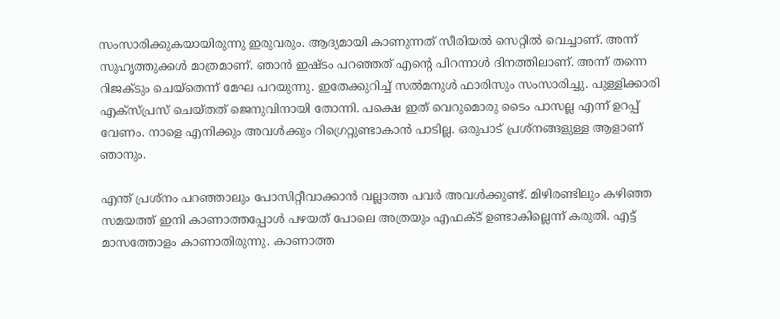സംസാരിക്കുകയായിരുന്നു ഇരുവരും. ആദ്യമായി കാണുന്നത് സീരിയൽ സെറ്റിൽ വെച്ചാണ്. അന്ന് സുഹൃത്തുക്കൾ മാത്രമാണ്. ഞാൻ ഇഷ്ടം പറഞ്ഞത് എന്റെ പിറന്നാൾ ദിനത്തിലാണ്. അന്ന് തന്നെ റിജക്ടും ചെയ്തെന്ന് മേഘ പറയുന്നു. ഇതേക്കുറിച്ച് സൽമനുൾ ഫാരിസും സംസാരിച്ചു. പുള്ളിക്കാരി എക്സ്പ്രസ് ചെയ്തത് ജെനുവിനായി തോന്നി. പക്ഷെ ഇത് വെറുമൊരു ടൈം പാസല്ല എന്ന് ഉറപ്പ് വേണം. നാളെ എനിക്കും അവൾക്കും റിഗ്രെറ്റുണ്ടാകാൻ പാടില്ല. ഒരുപാട് പ്രശ്നങ്ങളുള്ള ആളാണ് ഞാനും.

എന്ത് പ്രശ്നം പറഞ്ഞാലും പോസിറ്റീവാക്കാൻ വല്ലാത്ത പവർ അവൾക്കുണ്ട്. മിഴിരണ്ടിലും കഴിഞ്ഞ സമയത്ത് ഇനി കാണാത്തപ്പോൾ പഴയത് പോലെ അത്രയും എഫക്ട് ഉണ്ടാകില്ലെന്ന് കരുതി. എട്ട് മാസത്തോളം കാണാതിരുന്നു. കാണാത്ത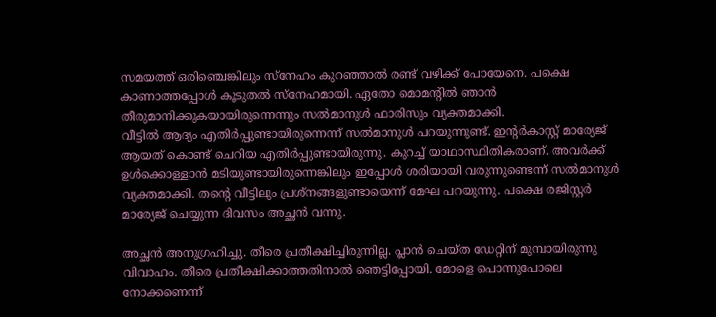സമയത്ത് ഒരിഞ്ചെങ്കിലും സ്നേഹം കുറഞ്ഞാൽ രണ്ട് വഴിക്ക് പോയേനെ. പക്ഷെ കാണാത്തപ്പോൾ കൂടുതൽ സ്നേഹമായി. ഏതോ മൊമന്റിൽ ഞാൻ തീരുമാനിക്കുകയായിരുന്നെന്നും സൽമാനുൾ ഫാരിസും വ്യക്തമാക്കി.
വീട്ടിൽ ആദ്യം എതിർപ്പുണ്ടായിരുന്നെന്ന് സൽമാനുൾ പറയുന്നുണ്ട്. ഇന്റർകാസ്റ്റ് മാര്യേജ് ആയത് കൊണ്ട് ചെറിയ എതിർപ്പുണ്ടായിരുന്നു. കുറച്ച് യാഥാസ്ഥിതികരാണ്. അവർക്ക് ഉൾക്കൊള്ളാൻ മടിയുണ്ടായിരുന്നെങ്കിലും ഇപ്പോൾ ശരിയായി വരുന്നുണ്ടെന്ന് സൽമാനുൾ വ്യക്തമാക്കി. തന്റെ വീട്ടിലും പ്രശ്നങ്ങളുണ്ടായെന്ന് മേഘ പറയുന്നു. പക്ഷെ രജിസ്റ്റർ മാര്യേജ് ചെയ്യുന്ന ദിവസം അച്ഛൻ വന്നു.

അച്ഛൻ അനുഗ്രഹിച്ചു. തീരെ പ്രതീക്ഷിച്ചിരുന്നില്ല. പ്ലാൻ ചെയ്ത ഡേറ്റിന് മുമ്പായിരുന്നു വിവാഹം. തീരെ പ്രതീക്ഷിക്കാത്തതിനാൽ ഞെട്ടിപ്പോയി. മോളെ പൊന്നുപോലെ നോക്കണെന്ന്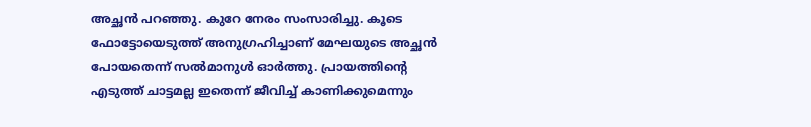അച്ഛൻ പറഞ്ഞു. കുറേ നേരം സംസാരിച്ചു. കൂടെ ഫോട്ടോയെടുത്ത് അനുഗ്രഹിച്ചാണ് മേഘയുടെ അച്ഛൻ പോയതെന്ന് സൽമാനുൾ ഓർത്തു. പ്രായത്തിന്റെ എടുത്ത് ചാട്ടമല്ല ഇതെന്ന് ജീവിച്ച് കാണിക്കുമെന്നും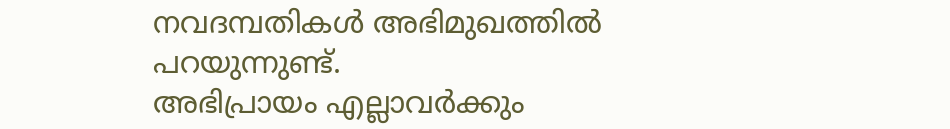നവദമ്പതികൾ അഭിമുഖത്തിൽ പറയുന്നുണ്ട്.
അഭിപ്രായം എല്ലാവർക്കും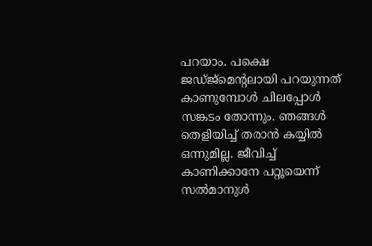പറയാം. പക്ഷെ ജഡ്ജ്മെന്റലായി പറയുന്നത് കാണുമ്പോൾ ചിലപ്പോൾ സങ്കടം തോന്നും. ഞങ്ങൾ തെളിയിച്ച് തരാൻ കയ്യിൽ ഒന്നുമില്ല. ജീവിച്ച് കാണിക്കാനേ പറ്റൂയെന്ന് സൽമാനുൾ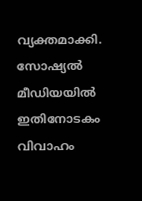വ്യക്തമാക്കി. സോഷ്യൽ മീഡിയയിൽ ഇതിനോടകം വിവാഹം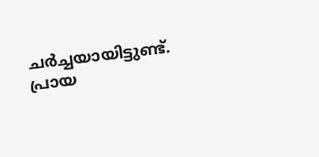ചർച്ചയായിട്ടുണ്ട്. പ്രായ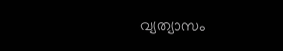വ്യത്യാസം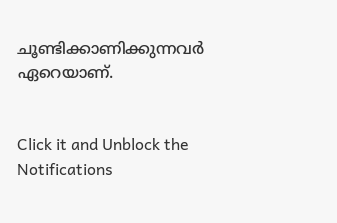ചൂണ്ടിക്കാണിക്കുന്നവർ ഏറെയാണ്.


Click it and Unblock the Notifications